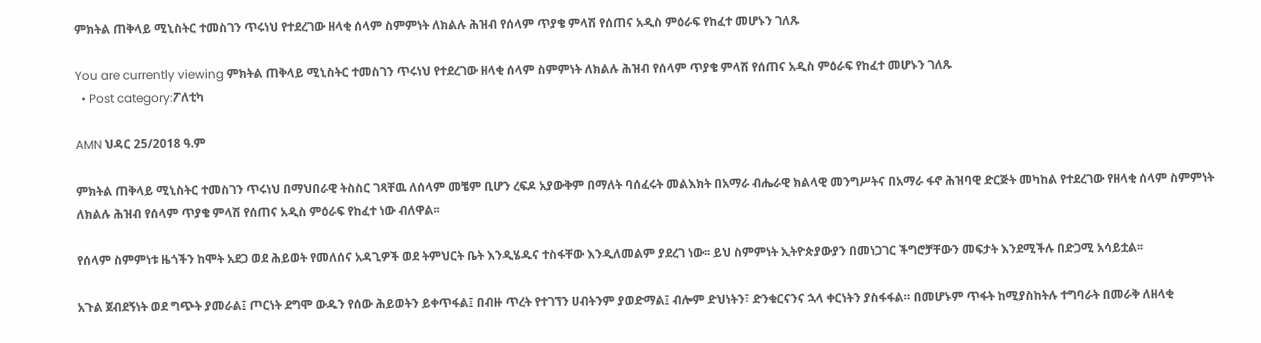ምክትል ጠቅላይ ሚኒስትር ተመስገን ጥሩነህ የተደረገው ዘላቂ ሰላም ስምምነት ለክልሉ ሕዝብ የሰላም ጥያቄ ምላሽ የሰጠና አዲስ ምዕራፍ የከፈተ መሆኑን ገለጹ

You are currently viewing ምክትል ጠቅላይ ሚኒስትር ተመስገን ጥሩነህ የተደረገው ዘላቂ ሰላም ስምምነት ለክልሉ ሕዝብ የሰላም ጥያቄ ምላሽ የሰጠና አዲስ ምዕራፍ የከፈተ መሆኑን ገለጹ
  • Post category:ፖለቲካ

AMN ህዳር 25/2018 ዓ.ም

ምክትል ጠቅላይ ሚኒስትር ተመስገን ጥሩነህ በማህበራዊ ትስስር ገጻቸዉ ለሰላም መቼም ቢሆን ረፍዶ አያውቅም በማለት ባሰፈሩት መልእክት በአማራ ብሔራዊ ክልላዊ መንግሥትና በአማራ ፋኖ ሕዝባዊ ድርጅት መካከል የተደረገው የዘላቂ ሰላም ስምምነት ለክልሉ ሕዝብ የሰላም ጥያቄ ምላሽ የሰጠና አዲስ ምዕራፍ የከፈተ ነው ብለዋል፡፡

የሰላም ስምምነቱ ዜጎችን ከሞት አደጋ ወደ ሕይወት የመለሰና አዳጊዎች ወደ ትምህርት ቤት እንዲሄዱና ተስፋቸው እንዲለመልም ያደረገ ነው፡፡ ይህ ስምምነት ኢትዮጵያውያን በመነጋገር ችግሮቻቸውን መፍታት እንደሚችሉ በድጋሚ አሳይቷል፡፡

አጉል ጀብደኝነት ወደ ግጭት ያመራል፤ ጦርነት ደግሞ ውዱን የሰው ሕይወትን ይቀጥፋል፤ በብዙ ጥረት የተገኘን ሀብትንም ያወድማል፤ ብሎም ድህነትን፣ ድንቁርናንና ኋላ ቀርነትን ያስፋፋል። በመሆኑም ጥፋት ከሚያስከትሉ ተግባራት በመራቅ ለዘላቂ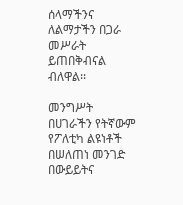ሰላማችንና ለልማታችን በጋራ መሥራት ይጠበቅብናል ብለዋል፡፡

መንግሥት በሀገራችን የትኛውም የፖለቲካ ልዩነቶች በሠለጠነ መንገድ በውይይትና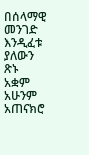በሰላማዊ መንገድ እንዲፈቱ ያለውን ጽኑ አቋም አሁንም አጠናክሮ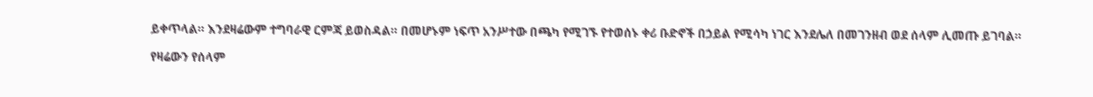ይቀጥላል። እንደዛሬውም ተግባራዊ ርምጃ ይወስዳል። በመሆኑም ነፍጥ አንሥተው በጫካ የሚገኙ የተወሰኑ ቀሪ ቡድኖች በኃይል የሚሳካ ነገር እንደሌለ በመገንዘብ ወደ ሰላም ሊመጡ ይገባል።

የዛሬውን የሰላም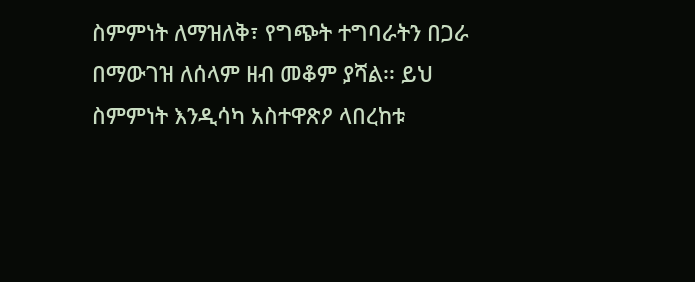ስምምነት ለማዝለቅ፣ የግጭት ተግባራትን በጋራ በማውገዝ ለሰላም ዘብ መቆም ያሻል፡፡ ይህ ስምምነት እንዲሳካ አስተዋጽዖ ላበረከቱ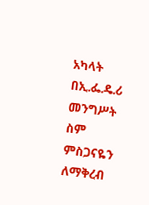አካላት በኢ.ፌ.ዴ.ሪ መንግሥት ስም ምስጋናዬን ለማቅረብ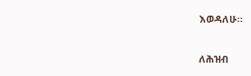እወዳለሁ።

ለሕዝብ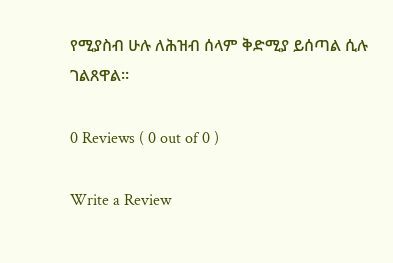የሚያስብ ሁሉ ለሕዝብ ሰላም ቅድሚያ ይሰጣል ሲሉ ገልጸዋል፡፡

0 Reviews ( 0 out of 0 )

Write a Review